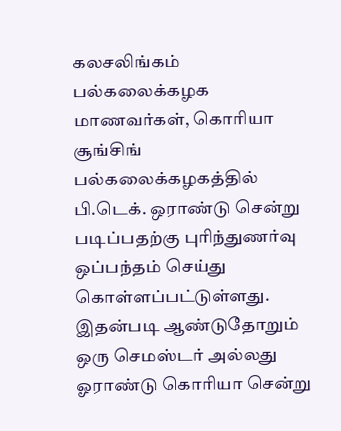கலசலிங்கம் பல்கலைக்கழக மாணவர்கள், கொரியா சூங்சிங் பல்கலைக்கழகத்தில் பி.டெக். ஒராண்டு சென்று படிப்பதற்கு புரிந்துணர்வு ஒப்பந்தம் செய்து கொள்ளப்பட்டுள்ளது. இதன்படி ஆண்டுதோறும் ஒரு செமஸ்டர் அல்லது ஓராண்டு கொரியா சென்று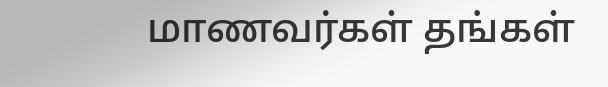மாணவர்கள் தங்கள்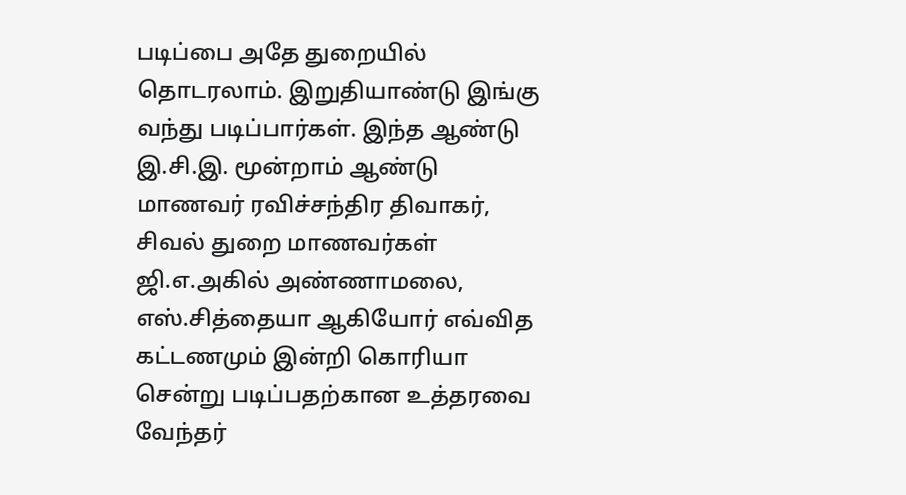படிப்பை அதே துறையில் தொடரலாம். இறுதியாண்டு இங்கு வந்து படிப்பார்கள். இந்த ஆண்டு இ.சி.இ. மூன்றாம் ஆண்டு மாணவர் ரவிச்சந்திர திவாகர், சிவல் துறை மாணவர்கள் ஜி.எ.அகில் அண்ணாமலை, எஸ்.சித்தையா ஆகியோர் எவ்வித கட்டணமும் இன்றி கொரியா சென்று படிப்பதற்கான உத்தரவை வேந்தர்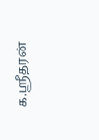க.ஸ்ரீதரன்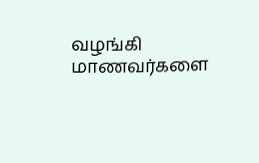வழங்கி மாணவர்களை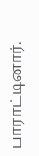பாராட்டினார்.